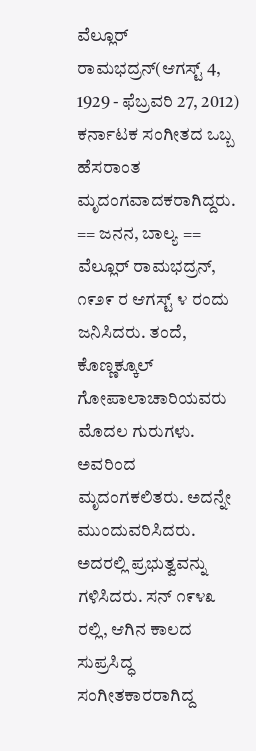ವೆಲ್ಲೂರ್ ರಾಮಭದ್ರನ್(ಆಗಸ್ಟ್ 4, 1929 - ಫೆಬ್ರವರಿ 27, 2012) ಕರ್ನಾಟಕ ಸಂಗೀತದ ಒಬ್ಬ ಹೆಸರಾಂತ ಮೃದಂಗವಾದಕರಾಗಿದ್ದರು. == ಜನನ, ಬಾಲ್ಯ == ವೆಲ್ಲೂರ್ ರಾಮಭದ್ರನ್, ೧೯೨೯ ರ ಆಗಸ್ಟ್ ೪ ರಂದು ಜನಿಸಿದರು. ತಂದೆ, ಕೊಣ್ಣಕ್ಕೂಲ್ ಗೋಪಾಲಾಚಾರಿಯವರು ಮೊದಲ ಗುರುಗಳು. ಅವರಿಂದ ಮೃದಂಗಕಲಿತರು. ಅದನ್ನೇ ಮುಂದುವರಿಸಿದರು. ಅದರಲ್ಲಿ ಪ್ರಭುತ್ವವನ್ನು ಗಳಿಸಿದರು. ಸನ್ ೧೯೪೩ ರಲ್ಲಿ, ಆಗಿನ ಕಾಲದ ಸುಪ್ರಸಿದ್ಧ ಸಂಗೀತಕಾರರಾಗಿದ್ದ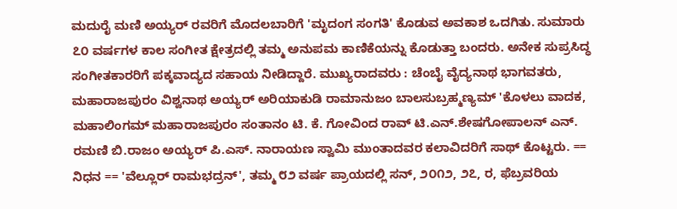ಮದುರೈ ಮಣಿ ಅಯ್ಯರ್ ರವರಿಗೆ ಮೊದಲಬಾರಿಗೆ 'ಮೃದಂಗ ಸಂಗತಿ' ಕೊಡುವ ಅವಕಾಶ ಒದಗಿತು. ಸುಮಾರು ೭೦ ವರ್ಷಗಳ ಕಾಲ ಸಂಗೀತ ಕ್ಷೇತ್ರದಲ್ಲಿ ತಮ್ಮ ಅನುಪಮ ಕಾಣಿಕೆಯನ್ನು ಕೊಡುತ್ತಾ ಬಂದರು. ಅನೇಕ ಸುಪ್ರಸಿದ್ಧ ಸಂಗೀತಕಾರರಿಗೆ ಪಕ್ಕವಾದ್ಯದ ಸಹಾಯ ನೀಡಿದ್ದಾರೆ. ಮುಖ್ಯರಾದವರು : ಚೆಂಬೈ ವೈದ್ಯನಾಥ ಭಾಗವತರು, ಮಹಾರಾಜಪುರಂ ವಿಶ್ವನಾಥ ಅಯ್ಯರ್ ಅರಿಯಾಕುಡಿ ರಾಮಾನುಜಂ ಬಾಲಸುಬ್ರಹ್ಮಣ್ಯಮ್ 'ಕೊಳಲು ವಾದಕ, ಮಹಾಲಿಂಗಮ್ ಮಹಾರಾಜಪುರಂ ಸಂತಾನಂ ಟಿ. ಕೆ. ಗೋವಿಂದ ರಾವ್ ಟಿ.ಎನ್.ಶೇಷಗೋಪಾಲನ್ ಎನ್. ರಮಣಿ ಬಿ.ರಾಜಂ ಅಯ್ಯರ್ ಪಿ.ಎಸ್. ನಾರಾಯಣ ಸ್ವಾಮಿ ಮುಂತಾದವರ ಕಲಾವಿದರಿಗೆ ಸಾಥ್ ಕೊಟ್ಟರು. == ನಿಧನ == 'ವೆಲ್ಲೂರ್ ರಾಮಭದ್ರನ್', ತಮ್ಮ ೮೨ ವರ್ಷ ಪ್ರಾಯದಲ್ಲಿ ಸನ್, ೨೦೧೨, ೨೭, ರ, ಫೆಬ್ರವರಿಯ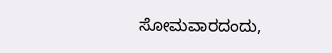ಸೋಮವಾರದಂದು,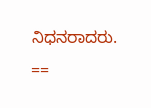ನಿಧನರಾದರು. ==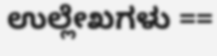ಉಲ್ಲೇಖಗಳು ==